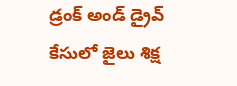డ్రంక్ అండ్ డ్రైవ్ కేసులో జైలు శిక్ష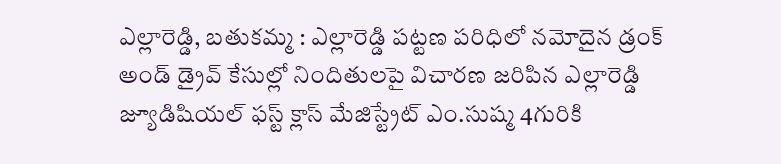ఎల్లారెడ్డి, బతుకమ్మ : ఎల్లారెడ్డి పట్టణ పరిధిలో నమోదైన డ్రంక్ అండ్ డ్రైవ్ కేసుల్లో నిందితులపై విచారణ జరిపిన ఎల్లారెడ్డి జ్యూడిషియల్ ఫస్ట్ క్లాస్ మేజిస్ట్రేట్ ఎం.సుష్మ 4గురికి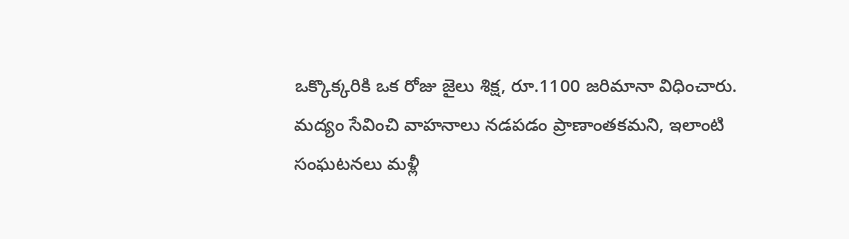ఒక్కొక్కరికి ఒక రోజు జైలు శిక్ష, రూ.1100 జరిమానా విధించారు. మద్యం సేవించి వాహనాలు నడపడం ప్రాణాంతకమని, ఇలాంటి సంఘటనలు మళ్లీ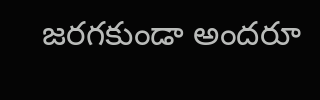జరగకుండా అందరూ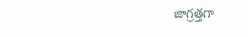జాగ్రత్తగా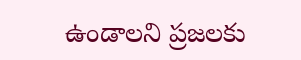ఉండాలని ప్రజలకు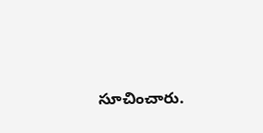సూచించారు.